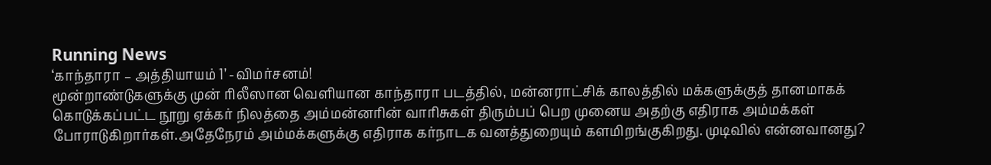Running News
‘காந்தாரா – அத்தியாயம் 1’ -விமர்சனம்!
மூன்றாண்டுகளுக்கு முன் ரிலீஸான வெளியான காந்தாரா படத்தில், மன்னராட்சிக் காலத்தில் மக்களுக்குத் தானமாகக் கொடுக்கப்பட்ட நூறு ஏக்கர் நிலத்தை அம்மன்னரின் வாரிசுகள் திரும்பப் பெற முனைய அதற்கு எதிராக அம்மக்கள் போராடுகிறார்கள்.அதேநேரம் அம்மக்களுக்கு எதிராக கர்நாடக வனத்துறையும் களமிறங்குகிறது. முடிவில் என்னவானது?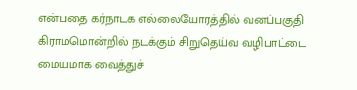என்பதை கர்நாடக எல்லையோரத்தில் வனப்பகுதி கிராமமொன்றில் நடக்கும் சிறுதெய்வ வழிபாட்டை மையமாக வைத்துச்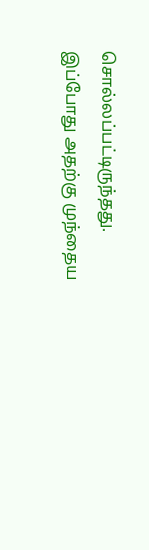சொல்லப்பட்டிருந்தது. இப்போது அதற்கு முந்தைய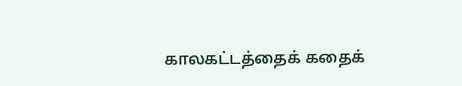காலகட்டத்தைக் கதைக்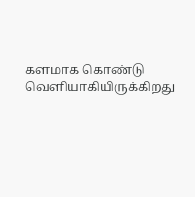களமாக கொண்டு வெளியாகியிருக்கிறது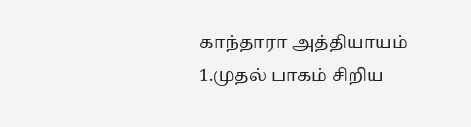காந்தாரா அத்தியாயம் 1.முதல் பாகம் சிறிய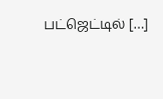பட்ஜெட்டில் […]